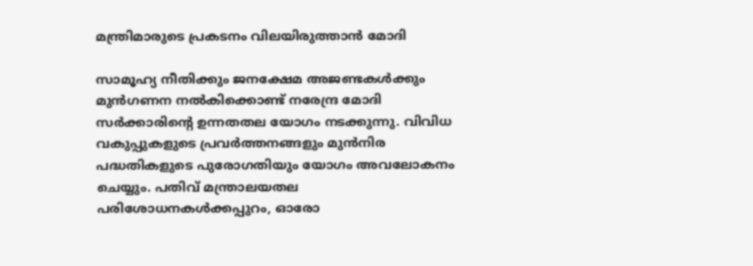മന്ത്രിമാരുടെ പ്രകടനം വിലയിരുത്താൻ മോദി

സാമൂഹ്യ നീതിക്കും ജനക്ഷേമ അജണ്ടകൾക്കും മുൻഗണന നൽകിക്കൊണ്ട് നരേന്ദ്ര മോദി സർക്കാരിന്റെ ഉന്നതതല യോഗം നടക്കുന്നു. വിവിധ വകുപ്പുകളുടെ പ്രവർത്തനങ്ങളും മുൻനിര പദ്ധതികളുടെ പുരോഗതിയും യോഗം അവലോകനം ചെയ്യും. പതിവ് മന്ത്രാലയതല പരിശോധനകൾക്കപ്പുറം, ഓരോ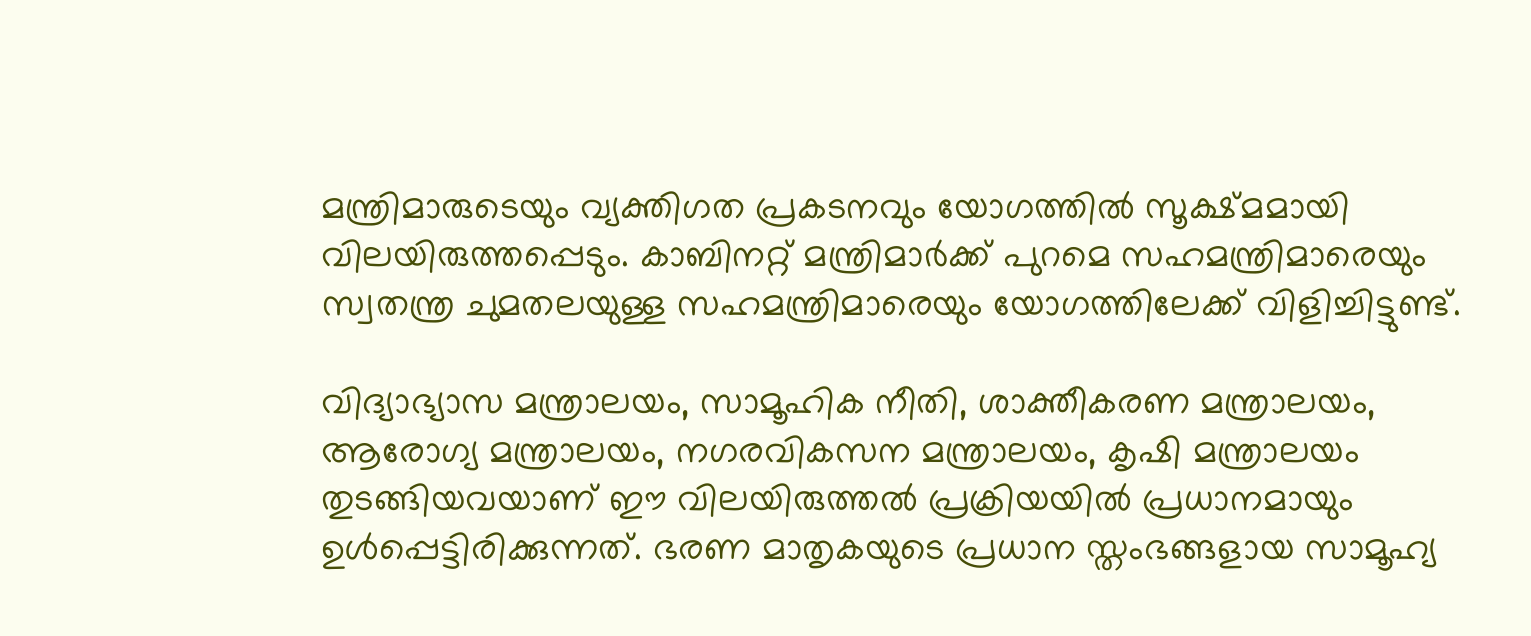മന്ത്രിമാരുടെയും വ്യക്തിഗത പ്രകടനവും യോഗത്തിൽ സൂക്ഷ്മമായി വിലയിരുത്തപ്പെടും. കാബിനറ്റ് മന്ത്രിമാർക്ക് പുറമെ സഹമന്ത്രിമാരെയും സ്വതന്ത്ര ചുമതലയുള്ള സഹമന്ത്രിമാരെയും യോഗത്തിലേക്ക് വിളിച്ചിട്ടുണ്ട്.

വിദ്യാഭ്യാസ മന്ത്രാലയം, സാമൂഹിക നീതി, ശാക്തീകരണ മന്ത്രാലയം, ആരോഗ്യ മന്ത്രാലയം, നഗരവികസന മന്ത്രാലയം, കൃഷി മന്ത്രാലയം തുടങ്ങിയവയാണ് ഈ വിലയിരുത്തൽ പ്രക്രിയയിൽ പ്രധാനമായും ഉൾപ്പെട്ടിരിക്കുന്നത്. ഭരണ മാതൃകയുടെ പ്രധാന സ്തംഭങ്ങളായ സാമൂഹ്യ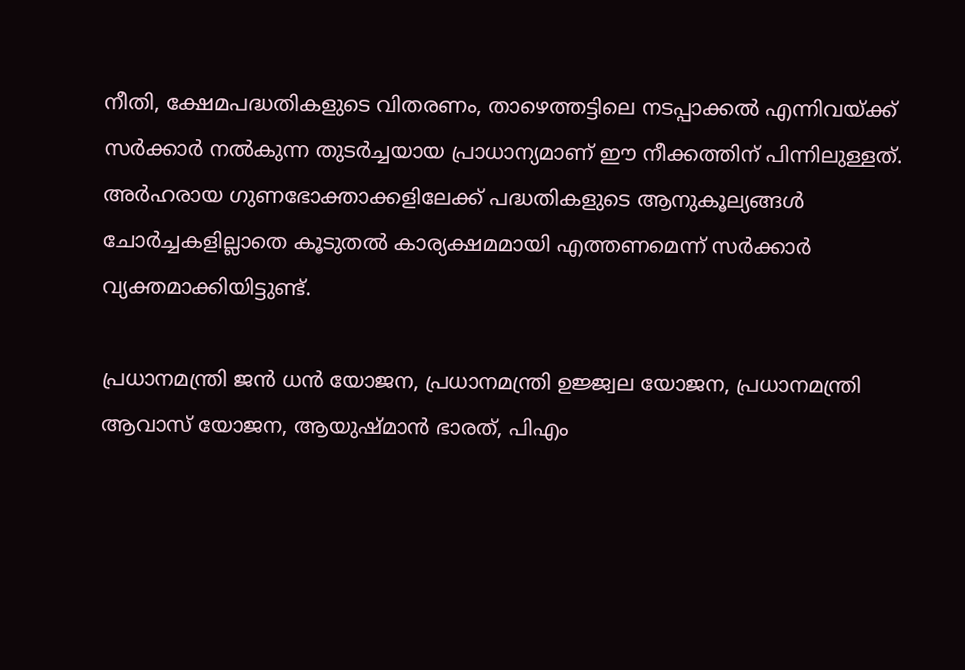നീതി, ക്ഷേമപദ്ധതികളുടെ വിതരണം, താഴെത്തട്ടിലെ നടപ്പാക്കൽ എന്നിവയ്ക്ക് സർക്കാർ നൽകുന്ന തുടർച്ചയായ പ്രാധാന്യമാണ് ഈ നീക്കത്തിന് പിന്നിലുള്ളത്. അർഹരായ ഗുണഭോക്താക്കളിലേക്ക് പദ്ധതികളുടെ ആനുകൂല്യങ്ങൾ ചോർച്ചകളില്ലാതെ കൂടുതൽ കാര്യക്ഷമമായി എത്തണമെന്ന് സർക്കാർ വ്യക്തമാക്കിയിട്ടുണ്ട്.

പ്രധാനമന്ത്രി ജൻ ധൻ യോജന, പ്രധാനമന്ത്രി ഉജ്ജ്വല യോജന, പ്രധാനമന്ത്രി ആവാസ് യോജന, ആയുഷ്മാൻ ഭാരത്, പിഎം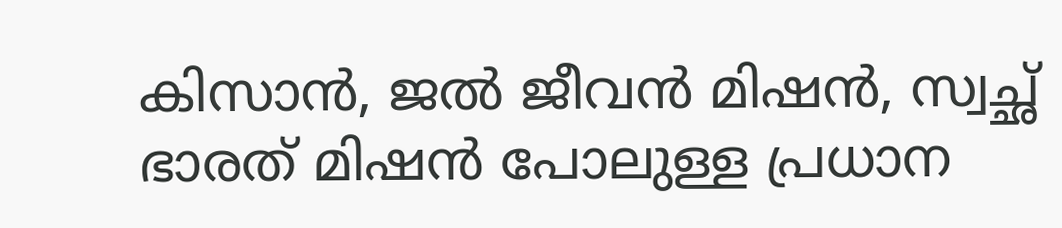കിസാൻ, ജൽ ജീവൻ മിഷൻ, സ്വച്ഛ് ഭാരത് മിഷൻ പോലുള്ള പ്രധാന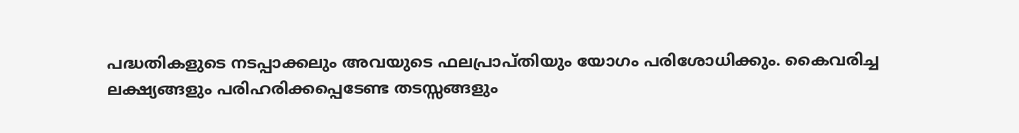പദ്ധതികളുടെ നടപ്പാക്കലും അവയുടെ ഫലപ്രാപ്തിയും യോഗം പരിശോധിക്കും. കൈവരിച്ച ലക്ഷ്യങ്ങളും പരിഹരിക്കപ്പെടേണ്ട തടസ്സങ്ങളും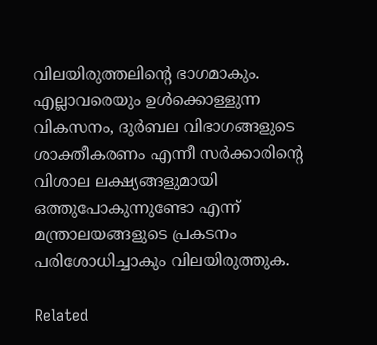വിലയിരുത്തലിന്റെ ഭാഗമാകും. എല്ലാവരെയും ഉൾക്കൊള്ളുന്ന വികസനം, ദുർബല വിഭാഗങ്ങളുടെ ശാക്തീകരണം എന്നീ സർക്കാരിന്റെ വിശാല ലക്ഷ്യങ്ങളുമായി ഒത്തുപോകുന്നുണ്ടോ എന്ന് മന്ത്രാലയങ്ങളുടെ പ്രകടനം പരിശോധിച്ചാകും വിലയിരുത്തുക.

Related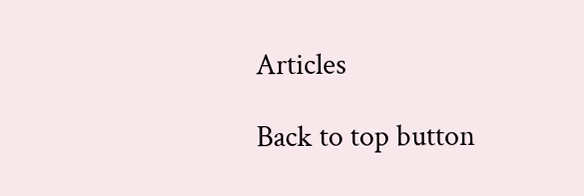Articles

Back to top button